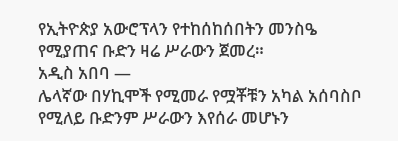የኢትዮጵያ አውሮፕላን የተከሰከሰበትን መንስዔ የሚያጠና ቡድን ዛሬ ሥራውን ጀመረ።
አዲስ አበባ —
ሌላኛው በሃኪሞች የሚመራ የሟቾቹን አካል አሰባስቦ የሚለይ ቡድንም ሥራውን እየሰራ መሆኑን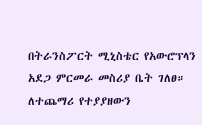በትራንስፖርት ሚኒስቴር የአውሮፕላን አደጋ ምርመራ መስሪያ ቤት ገለፀ።
ለተጨማሪ የተያያዘውን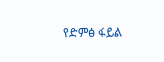የድምፅ ፋይል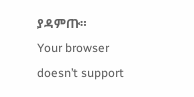ያዳምጡ።
Your browser doesn’t support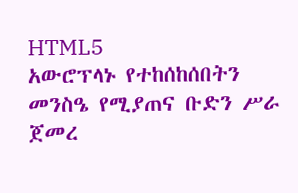HTML5
አውሮፕላኑ የተከሰከሰበትን መንስዔ የሚያጠና ቡድን ሥራ ጀመረ